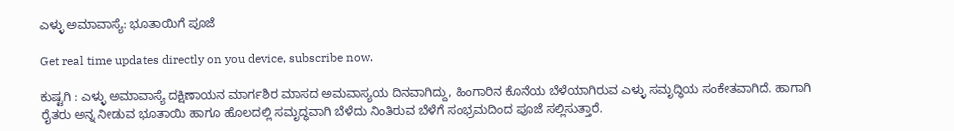ಎಳ್ಳು ಅಮಾವಾಸ್ಯೆ: ಭೂತಾಯಿಗೆ ಪೂಜೆ

Get real time updates directly on you device, subscribe now.

ಕುಷ್ಟಗಿ : ಎಳ್ಳು ಅಮಾವಾಸ್ಯೆ ದಕ್ಷಿಣಾಯನ ಮಾರ್ಗಶಿರ ಮಾಸದ ಅಮವಾಸ್ಯಯ ದಿನವಾಗಿದ್ದು, ಹಿಂಗಾರಿನ ಕೊನೆಯ ಬೆಳೆಯಾಗಿರುವ ಎಳ್ಳು ಸಮೃದ್ಧಿಯ ಸಂಕೇತವಾಗಿದೆ. ಹಾಗಾಗಿ ರೈತರು ಅನ್ನ ನೀಡುವ ಭೂತಾಯಿ ಹಾಗೂ ಹೊಲದಲ್ಲಿ ಸಮೃದ್ಧವಾಗಿ ಬೆಳೆದು ನಿಂತಿರುವ ಬೆಳೆಗೆ ಸಂಭ್ರಮದಿಂದ ಪೂಜೆ ಸಲ್ಲಿಸುತ್ತಾರೆ.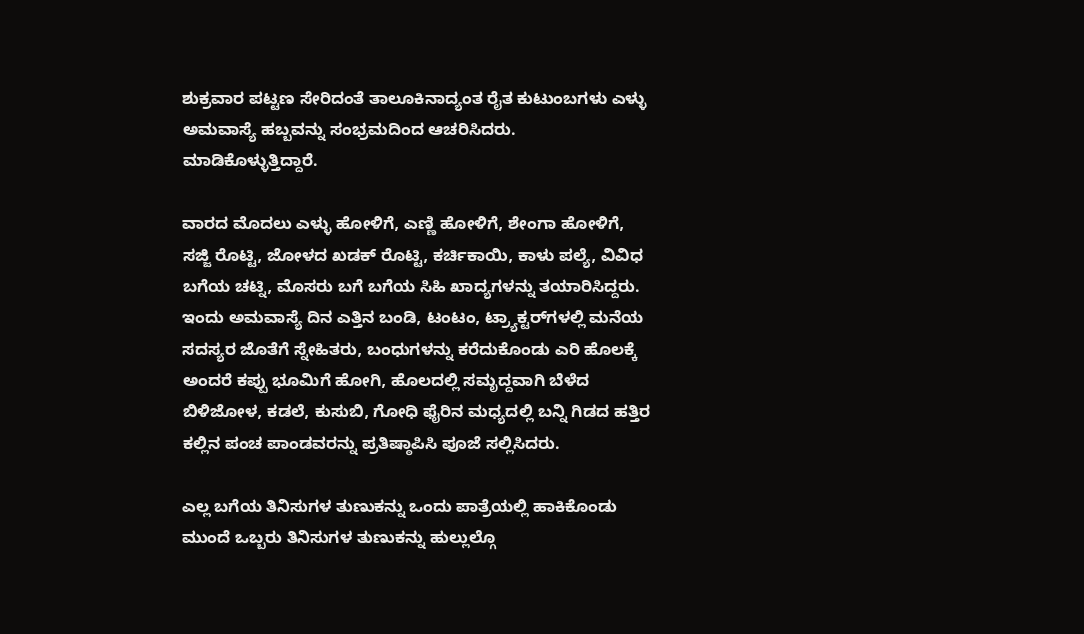ಶುಕ್ರವಾರ ಪಟ್ಟಣ ಸೇರಿದಂತೆ ತಾಲೂಕಿನಾದ್ಯಂತ ರೈತ ಕುಟುಂಬಗಳು ಎಳ್ಳು ಅಮವಾಸ್ಯೆ ಹಬ್ಬವನ್ನು ಸಂಭ್ರಮದಿಂದ ಆಚರಿಸಿದರು. ಮಾಡಿಕೊಳ್ಳುತ್ತಿದ್ದಾರೆ.

ವಾರದ ಮೊದಲು ಎಳ್ಳು ಹೋಳಿಗೆ, ಎಣ್ಣಿ ಹೋಳಿಗೆ, ಶೇಂಗಾ ಹೋಳಿಗೆ, ಸಜ್ಜಿ ರೊಟ್ಟಿ, ಜೋಳದ ಖಡಕ್ ರೊಟ್ಟಿ, ಕರ್ಚಿಕಾಯಿ, ಕಾಳು ಪಲ್ಯೆ, ವಿವಿಧ ಬಗೆಯ ಚಟ್ನಿ, ಮೊಸರು ಬಗೆ ಬಗೆಯ ಸಿಹಿ ಖಾದ್ಯಗಳನ್ನು ತಯಾರಿಸಿದ್ದರು. ಇಂದು ಅಮವಾಸ್ಯೆ ದಿನ ಎತ್ತಿನ ಬಂಡಿ, ಟಂಟಂ, ಟ್ರ್ಯಾಕ್ಟರ್‌ಗಳಲ್ಲಿ ಮನೆಯ ಸದಸ್ಯರ ಜೊತೆಗೆ ಸ್ನೇಹಿತರು, ಬಂಧುಗಳನ್ನು ಕರೆದುಕೊಂಡು ಎರಿ ಹೊಲಕ್ಕೆ ಅಂದರೆ ಕಪ್ಪು ಭೂಮಿಗೆ ಹೋಗಿ, ಹೊಲದಲ್ಲಿ ಸಮೃದ್ದವಾಗಿ ಬೆಳೆದ ಬಿಳಿಜೋಳ, ಕಡಲೆ, ಕುಸುಬಿ, ಗೋಧಿ ಫೈರಿನ ಮಧ್ಯದಲ್ಲಿ ಬನ್ನಿ ಗಿಡದ ಹತ್ತಿರ ಕಲ್ಲಿನ ಪಂಚ ಪಾಂಡವರನ್ನು ಪ್ರತಿಷ್ಠಾಪಿಸಿ ಪೂಜೆ ಸಲ್ಲಿಸಿದರು.

ಎಲ್ಲ ಬಗೆಯ ತಿನಿಸುಗಳ ತುಣುಕನ್ನು ಒಂದು ಪಾತ್ರೆಯಲ್ಲಿ ಹಾಕಿಕೊಂಡು ಮುಂದೆ ಒಬ್ಬರು ತಿನಿಸುಗಳ ತುಣುಕನ್ನು ಹುಲ್ಲುಲ್ಗೊ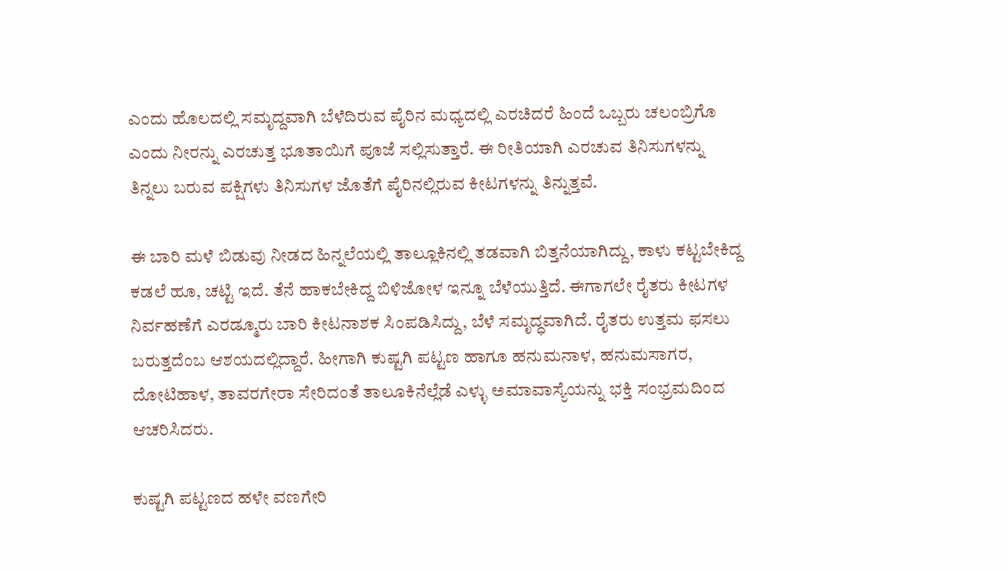ಎಂದು ಹೊಲದಲ್ಲಿ ಸಮೃದ್ದವಾಗಿ ಬೆಳೆದಿರುವ ಪೈರಿನ ಮಧ್ಯದಲ್ಲಿ ಎರಚಿದರೆ ಹಿಂದೆ ಒಬ್ಬರು ಚಲಂಬ್ರಿಗೊ ಎಂದು ನೀರನ್ನು ಎರಚುತ್ತ ಭೂತಾಯಿಗೆ ಪೂಜೆ ಸಲ್ಲಿಸುತ್ತಾರೆ. ಈ ರೀತಿಯಾಗಿ ಎರಚುವ ತಿನಿಸುಗಳನ್ನು ತಿನ್ನಲು ಬರುವ ಪಕ್ಷಿಗಳು ತಿನಿಸುಗಳ ಜೊತೆಗೆ ಪೈರಿನಲ್ಲಿರುವ ಕೀಟಗಳನ್ನು ತಿನ್ನುತ್ತವೆ.

ಈ ಬಾರಿ ಮಳೆ ಬಿಡುವು ನೀಡದ ಹಿನ್ನಲೆಯಲ್ಲಿ ತಾಲ್ಲೂಕಿನಲ್ಲಿ ತಡವಾಗಿ ಬಿತ್ತನೆಯಾಗಿದ್ದು, ಕಾಳು ಕಟ್ಟಬೇಕಿದ್ದ ಕಡಲೆ ಹೂ, ಚಟ್ಟಿ ಇದೆ. ತೆನೆ ಹಾಕಬೇಕಿದ್ದ ಬಿಳಿಜೋಳ ಇನ್ನೂ ಬೆಳೆಯುತ್ತಿದೆ. ಈಗಾಗಲೇ ರೈತರು ಕೀಟಗಳ ನಿರ್ವಹಣೆಗೆ ಎರಡ್ಮೂರು ಬಾರಿ ಕೀಟನಾಶಕ ಸಿಂಪಡಿಸಿದ್ದು, ಬೆಳೆ ಸಮೃದ್ಧವಾಗಿದೆ. ರೈತರು ಉತ್ತಮ ಫಸಲು ಬರುತ್ತದೆಂಬ ಆಶಯದಲ್ಲಿದ್ದಾರೆ. ಹೀಗಾಗಿ ಕುಷ್ಟಗಿ ಪಟ್ಟಣ ಹಾಗೂ ಹನುಮನಾಳ, ಹನುಮಸಾಗರ, ದೋಟಿಹಾಳ, ತಾವರಗೇರಾ ಸೇರಿದಂತೆ ತಾಲೂಕಿನೆಲ್ಲೆಡೆ ಎಳ್ಳು ಅಮಾವಾಸ್ಯೆಯನ್ನು ಭಕ್ತಿ ಸಂಭ್ರಮದಿಂದ ಆಚರಿಸಿದರು.

ಕುಷ್ಟಗಿ ಪಟ್ಟಣದ ಹಳೇ ವಣಗೇರಿ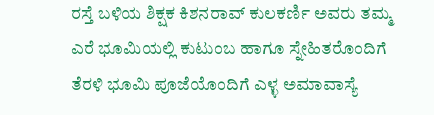ರಸ್ತೆ ಬಳಿಯ ಶಿಕ್ಷಕ ಕಿಶನರಾವ್ ಕುಲಕರ್ಣಿ ಅವರು ತಮ್ಮ ಎರೆ ಭೂಮಿಯಲ್ಲಿ ಕುಟುಂಬ ಹಾಗೂ ಸ್ನೇಹಿತರೊಂದಿಗೆ ತೆರಳಿ ಭೂಮಿ ಪೂಜೆಯೊಂದಿಗೆ ಎಳ್ಳ ಅಮಾವಾಸ್ಯೆ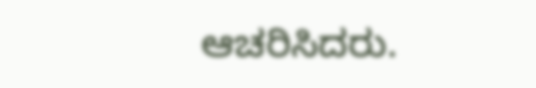ಆಚರಿಸಿದರು.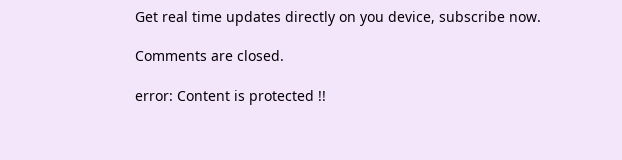Get real time updates directly on you device, subscribe now.

Comments are closed.

error: Content is protected !!